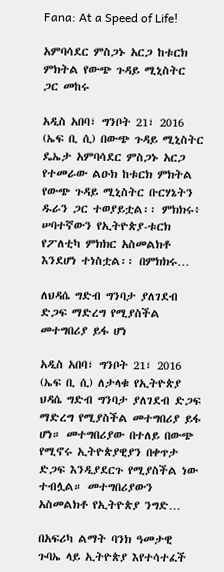Fana: At a Speed of Life!

አምባሳደር ምስጋኑ አርጋ ከቱርክ ምክትል የውጭ ጉዳይ ሚኒስትር ጋር መከሩ

አዲስ አበባ፣ ግንቦት 21፣ 2016 (ኤፍ ቢ ሲ) በውጭ ጉዳይ ሚኒስትር ዴኤታ አምባሳደር ምስጋኑ አርጋ የተመራው ልዑክ ከቱርክ ምክትል የውጭ ጉዳይ ሚኒስትር ቡርሃኔትን ዱራን ጋር ተወያይቷል፡፡ ምክክሩ፥ ሠባተኛውን የኢትዮጵያ-ቱርክ የፖለቲካ ምክክር አስመልክቶ እንደሆነ ተነስቷል፡፡ በምክክሩ…

ለህዳሴ ግድብ ግንባታ ያለገደብ ድጋፍ ማድረግ የሚያስችል መተግበሪያ ይፋ ሆነ

አዲስ አበባ፣ ግንቦት 21፣ 2016 (ኤፍ ቢ ሲ) ለታላቁ የኢትዮጵያ ህዳሴ ግድብ ግንባታ ያለገደብ ድጋፍ ማድረግ የሚያስችል መተግበሪያ ይፋ ሆነ። መተግበሪያው በተለይ በውጭ የሚኖሩ ኢትዮጵያዊያን በቀጥታ ድጋፍ እንዲያደርጉ የሚያስችል ነው ተብሏል። መተግበሪያውን አስመልክቶ የኢትዮጵያ ንግድ…

በአፍሪካ ልማት ባንክ ዓመታዊ ጉባኤ ላይ ኢትዮጵያ እየተሳተፈች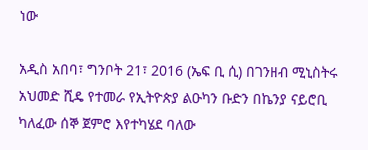ነው

አዲስ አበባ፣ ግንቦት 21፣ 2016 (ኤፍ ቢ ሲ) በገንዘብ ሚኒስትሩ አህመድ ሺዴ የተመራ የኢትዮጵያ ልዑካን ቡድን በኬንያ ናይሮቢ ካለፈው ሰኞ ጀምሮ እየተካሄደ ባለው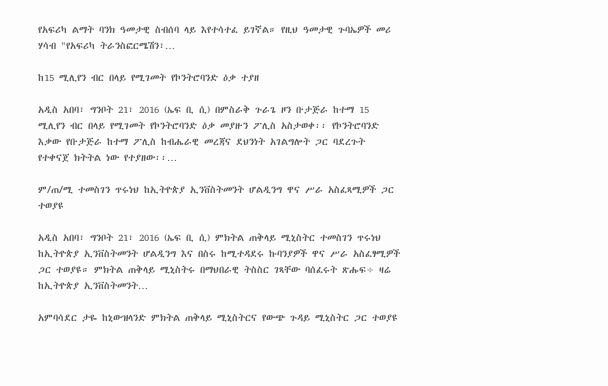የአፍሪካ ልማት ባንክ ዓመታዊ ስብሰባ ላይ እየተሳተፈ ይገኛል። የዚህ ዓመታዊ ጉባኤዎች መሪ ሃሳብ "የአፍሪካ ትራንስፎርሜሽን፣…

ከ15 ሚሊየን ብር በላይ የሚገመት የኮንትሮባንድ ዕቃ ተያዘ

አዲስ አበባ፣ ግንቦት 21፣ 2016 (ኤፍ ቢ ሲ) በምስራቅ ጉራጌ ዞን ቡታጅራ ከተማ 15 ሚሊየን ብር በላይ የሚገመት የኮንትሮባንድ ዕቃ መያዙን ፖሊስ አስታወቀ፡፡ የኮንትሮባንድ እቃው የቡታጅራ ከተማ ፖሊስ ከብሔራዊ መረጃና ደህንነት አገልግሎት ጋር ባደረጉት የተቀናጀ ክትትል ነው የተያዘው፡፡…

ም/ጠ/ሚ ተመስገን ጥሩነህ ከኢትዮጵያ ኢንቨስትመንት ሆልዲንግ ዋና ሥራ አስፈጻሚዎች ጋር ተወያዩ

አዲስ አበባ፣ ግንቦት 21፣ 2016 (ኤፍ ቢ ሲ) ምክትል ጠቅላይ ሚኒስትር ተመስገን ጥሩነህ ከኢትዮጵያ ኢንቨስትመንት ሆልዲንግ እና በስሩ ከሚተዳደሩ ኩባንያዎች ዋና ሥራ አስፈፃሚዎች ጋር ተወያዩ። ምክትል ጠቅላይ ሚኒስትሩ በማህበራዊ ትስስር ገጻቸው ባሰፈሩት ጽሑፍ÷ ዛሬ ከኢትዮጵያ ኢንቨስትመንት…

አምባሳደር ታዬ ከኒውዝላንድ ምክትል ጠቅላይ ሚኒስትርና የውጭ ጉዳይ ሚኒስትር ጋር ተወያዩ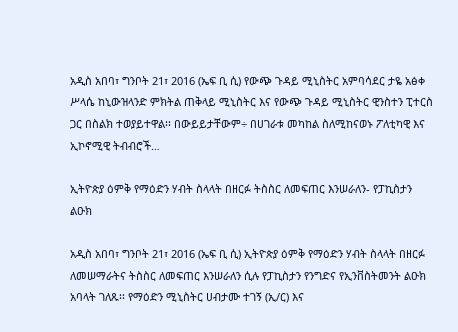አዲስ አበባ፣ ግንቦት 21፣ 2016 (ኤፍ ቢ ሲ) የውጭ ጉዳይ ሚኒስትር አምባሳደር ታዬ አፅቀ ሥላሴ ከኒውዝላንድ ምክትል ጠቅላይ ሚኒስትር እና የውጭ ጉዳይ ሚኒስትር ዊንስተን ፒተርስ ጋር በስልክ ተወያይተዋል፡፡ በውይይታቸውም÷ በሀገራቱ መካከል ስለሚከናወኑ ፖለቲካዊ እና ኢኮኖሚዊ ትብብሮች…

ኢትዮጵያ ዕምቅ የማዕድን ሃብት ስላላት በዘርፉ ትስስር ለመፍጠር እንሠራለን- የፓኪስታን ልዑክ

አዲስ አበባ፣ ግንቦት 21፣ 2016 (ኤፍ ቢ ሲ) ኢትዮጵያ ዕምቅ የማዕድን ሃብት ስላላት በዘርፉ ለመሠማራትና ትስስር ለመፍጠር እንሠራለን ሲሉ የፓኪስታን የንግድና የኢንቨስትመንት ልዑክ አባላት ገለጹ፡፡ የማዕድን ሚኒስትር ሀብታሙ ተገኝ (ኢ/ር) እና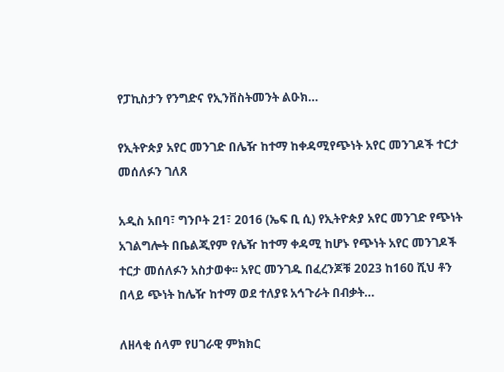የፓኪስታን የንግድና የኢንቨስትመንት ልዑክ…

የኢትዮጵያ አየር መንገድ በሌዥ ከተማ ከቀዳሚየጭነት አየር መንገዶች ተርታ መሰለፉን ገለጸ

አዲስ አበባ፣ ግንቦት 21፣ 2016 (ኤፍ ቢ ሲ) የኢትዮጵያ አየር መንገድ የጭነት አገልግሎት በቤልጂየም የሌዥ ከተማ ቀዳሚ ከሆኑ የጭነት አየር መንገዶች ተርታ መሰለፉን አስታወቀ፡፡ አየር መንገዱ በፈረንጆቹ 2023 ከ160 ሺህ ቶን በላይ ጭነት ከሌዥ ከተማ ወደ ተለያዩ አኅጉራት በብቃት…

ለዘላቂ ሰላም የሀገራዊ ምክክር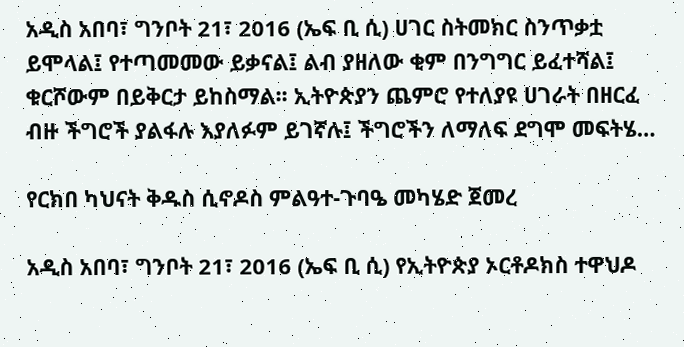አዲስ አበባ፣ ግንቦት 21፣ 2016 (ኤፍ ቢ ሲ) ሀገር ስትመክር ስንጥቃቷ ይሞላል፤ የተጣመመው ይቃናል፤ ልብ ያዘለው ቂም በንግግር ይፈተሻል፤ ቁርሾውም በይቅርታ ይከስማል፡፡ ኢትዮጵያን ጨምሮ የተለያዩ ሀገራት በዘርፈ ብዙ ችግሮች ያልፋሉ እያለፉም ይገኛሉ፤ ችግሮችን ለማለፍ ደግሞ መፍትሄ…

የርክበ ካህናት ቅዱስ ሲኖዶስ ምልዓተ-ጉባዔ መካሄድ ጀመረ

አዲስ አበባ፣ ግንቦት 21፣ 2016 (ኤፍ ቢ ሲ) የኢትዮጵያ ኦርቶዶክስ ተዋህዶ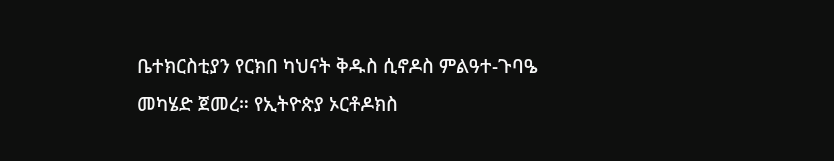ቤተክርስቲያን የርክበ ካህናት ቅዱስ ሲኖዶስ ምልዓተ-ጉባዔ መካሄድ ጀመረ። የኢትዮጵያ ኦርቶዶክስ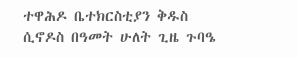ተዋሕዶ ቤተክርስቲያን ቅዱስ ሲኖዶስ በዓመት ሁለት ጊዜ ጉባዔ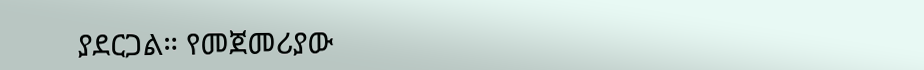ያደርጋል። የመጀመሪያው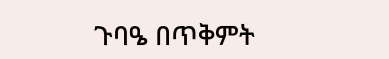ጉባዔ በጥቅምት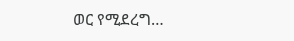ወር የሚደረግ…